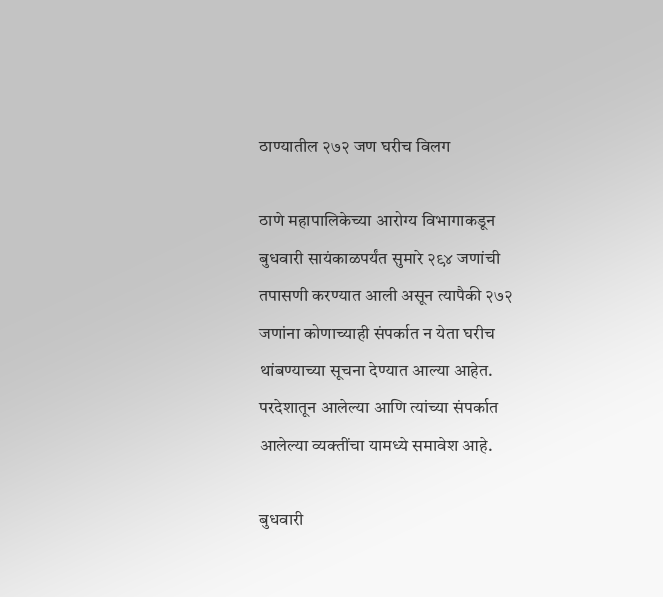ठाण्यातील २७२ जण घरीच विलग

ठाणे महापालिकेच्या आरोग्य विभागाकडून बुधवारी सायंकाळपर्यंत सुमारे २९४ जणांची तपासणी करण्यात आली असून त्यापैकी २७२ जणांना कोणाच्याही संपर्कात न येता घरीच थांबण्याच्या सूचना देण्यात आल्या आहेत. परदेशातून आलेल्या आणि त्यांच्या संपर्कात आलेल्या व्यक्तींचा यामध्ये समावेश आहे.

बुधवारी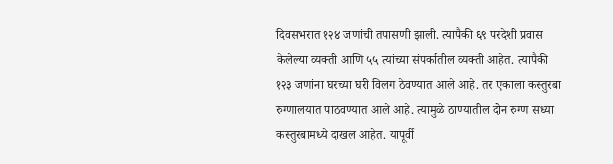दिवसभरात १२४ जणांची तपासणी झाली. त्यापैकी ६९ परदेशी प्रवास केलेल्या व्यक्ती आणि ५५ त्यांच्या संपर्कातील व्यक्ती आहेत. त्यापैकी १२३ जणांना घरच्या घरी विलग ठेवण्यात आले आहे. तर एकाला कस्तुरबा रुग्णालयात पाठवण्यात आले आहे. त्यामुळे ठाण्यातील दोन रुग्ण सध्या कस्तुरबामध्ये दाखल आहेत. यापूर्वी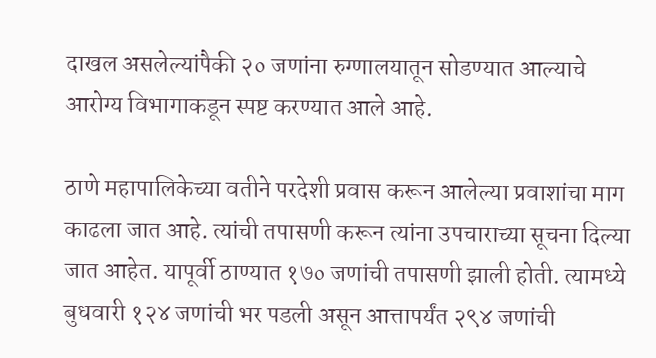दाखल असलेल्यांपैकी २० जणांना रुग्णालयातून सोडण्यात आल्याचे आरोग्य विभागाकडून स्पष्ट करण्यात आले आहे.

ठाणे महापालिकेच्या वतीने परदेशी प्रवास करून आलेल्या प्रवाशांचा माग काढला जात आहे. त्यांची तपासणी करून त्यांना उपचाराच्या सूचना दिल्या जात आहेत. यापूर्वी ठाण्यात १७० जणांची तपासणी झाली होती. त्यामध्ये बुधवारी १२४ जणांची भर पडली असून आत्तापर्यंत २९४ जणांची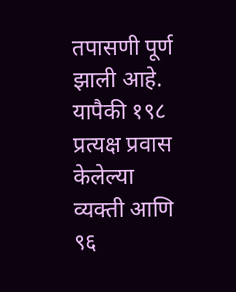तपासणी पूर्ण झाली आहे. यापैकी १९८ प्रत्यक्ष प्रवास केलेल्या व्यक्ती आणि ९६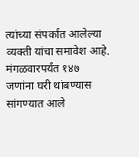त्यांच्या संपर्कात आलेल्या व्यक्ती यांचा समावेश आहे. मंगळवारपर्यंत १४७ जणांना घरी थांबण्यास सांगण्यात आले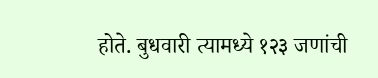होते. बुधवारी त्यामध्ये १२३ जणांची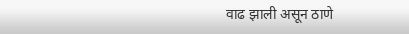वाढ झाली असून ठाणे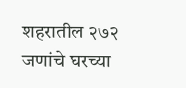शहरातील २७२ जणांचे घरच्या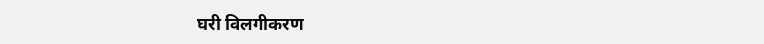घरी विलगीकरण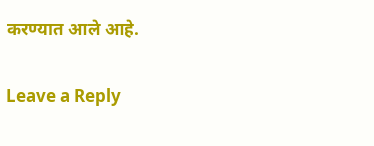करण्यात आले आहे.

Leave a Reply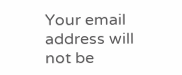Your email address will not be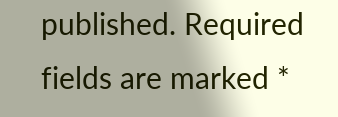published. Required fields are marked *